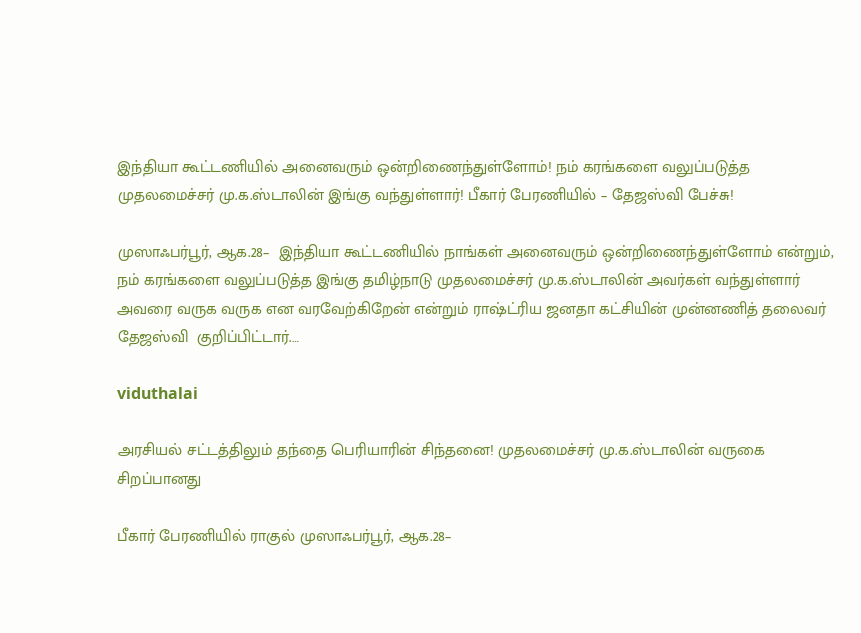இந்தியா கூட்டணியில் அனைவரும் ஒன்றிணைந்துள்ளோம்! நம் கரங்களை வலுப்படுத்த முதலமைச்சர் மு.க.ஸ்டாலின் இங்கு வந்துள்ளார்! பீகார் பேரணியில் – தேஜஸ்வி பேச்சு!

முஸாஃபர்பூர், ஆக.28–  இந்தியா கூட்டணியில் நாங்கள் அனைவரும் ஒன்றிணைந்துள்ளோம் என்றும், நம் கரங்களை வலுப்படுத்த இங்கு தமிழ்நாடு முதலமைச்சர் மு.க.ஸ்டாலின் அவர்கள் வந்துள்ளார் அவரை வருக வருக என வரவேற்கிறேன் என்றும் ராஷ்ட்ரிய ஜனதா கட்சியின் முன்னணித் தலைவர் தேஜஸ்வி  குறிப்பிட்டார்.…

viduthalai

அரசியல் சட்டத்திலும் தந்தை பெரியாரின் சிந்தனை! முதலமைச்சர் மு.க.ஸ்டாலின் வருகை சிறப்பானது

பீகார் பேரணியில் ராகுல் முஸாஃபர்பூர், ஆக.28–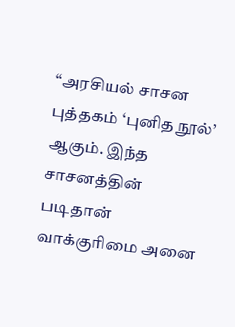‘‘அரசியல் சாசன புத்தகம் ‘புனித நூல்’ ஆகும். இந்த சாசனத்தின் படிதான் வாக்குரிமை அனை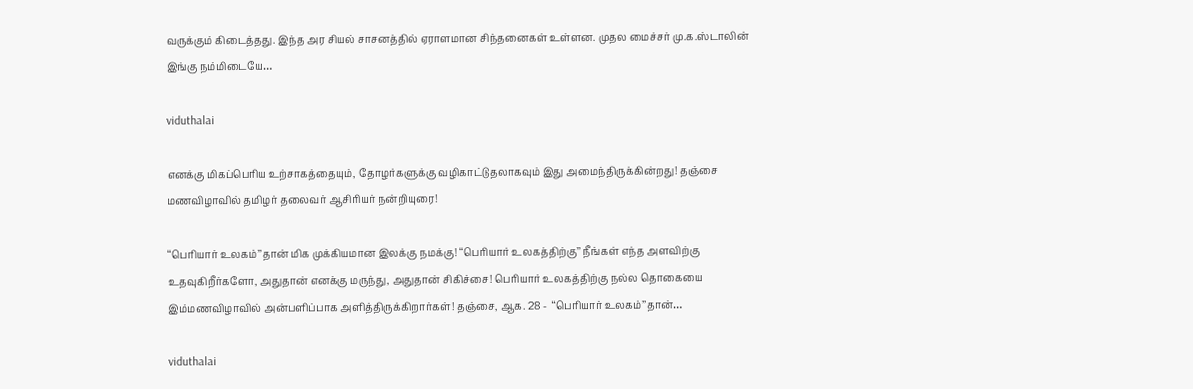வருக்கும் கிடைத்தது. இந்த அர சியல் சாசனத்தில் ஏராளமான சிந்தனைகள் உள்ளன. முதல மைச்சர் மு.க.ஸ்டாலின் இங்கு நம்மிடையே…

viduthalai

எனக்கு மிகப்பெரிய உற்சாகத்தையும், தோழர்களுக்கு வழிகாட்டுதலாகவும் இது அமைந்திருக்கின்றது! தஞ்சை மணவிழாவில் தமிழர் தலைவர் ஆசிரியர் நன்றியுரை!

‘‘பெரியார் உலகம்’’தான் மிக முக்கியமான இலக்கு நமக்கு! ‘‘பெரியார் உலகத்திற்கு’’ நீங்கள் எந்த அளவிற்கு உதவுகிறீர்களோ, அதுதான் எனக்கு மருந்து, அதுதான் சிகிச்சை! பெரியார் உலகத்திற்கு நல்ல தொகையை இம்மணவிழாவில் அன்பளிப்பாக அளித்திருக்கிறார்கள்! தஞ்சை, ஆக. 28 -  ‘‘பெரியார் உலகம்’’தான்…

viduthalai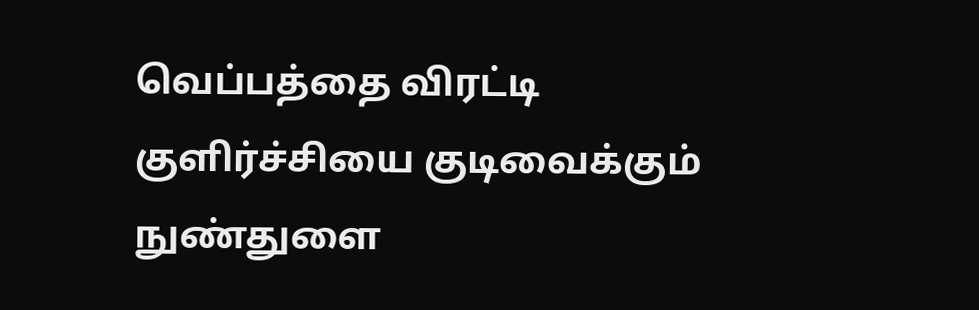வெப்பத்தை விரட்டி குளிர்ச்சியை குடிவைக்கும் நுண்துளை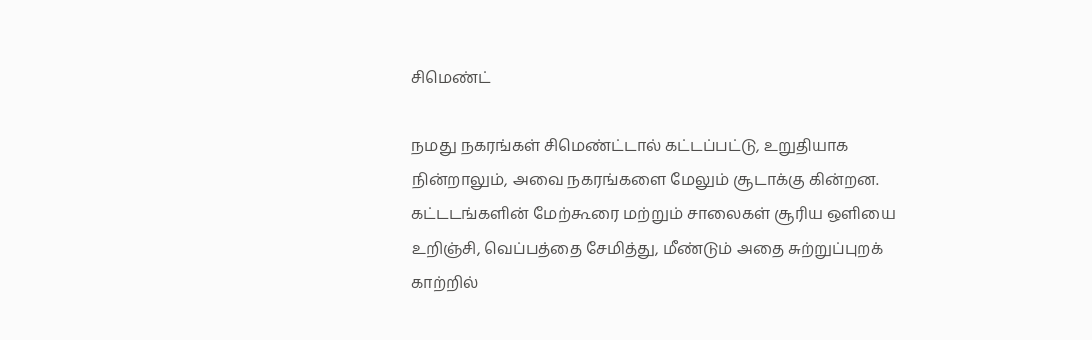சிமெண்ட்

நமது நகரங்கள் சிமெண்ட்டால் கட்டப்பட்டு, உறுதியாக நின்றாலும், அவை நகரங்களை மேலும் சூடாக்கு கின்றன. கட்டடங்களின் மேற்கூரை மற்றும் சாலைகள் சூரிய ஒளியை உறிஞ்சி, வெப்பத்தை சேமித்து, மீண்டும் அதை சுற்றுப்புறக் காற்றில்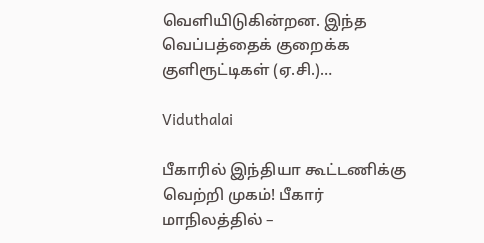வெளியிடுகின்றன. இந்த வெப்பத்தைக் குறைக்க குளிரூட்டிகள் (ஏ.சி.)…

Viduthalai

பீகாரில் இந்தியா கூட்டணிக்கு வெற்றி முகம்! பீகார் மாநிலத்தில் –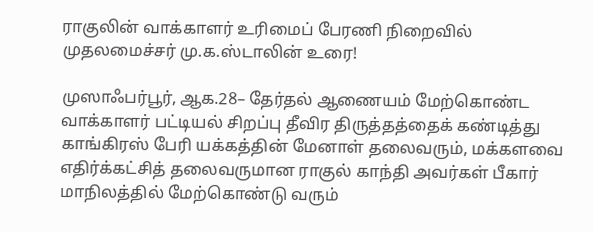ராகுலின் வாக்காளர் உரிமைப் பேரணி நிறைவில் முதலமைச்சர் மு.க.ஸ்டாலின் உரை!

முஸாஃபர்பூர், ஆக.28– தேர்தல் ஆணையம் மேற்கொண்ட வாக்காளர் பட்டியல் சிறப்பு தீவிர திருத்தத்தைக் கண்டித்து காங்கிரஸ் பேரி யக்கத்தின் மேனாள் தலைவரும், மக்களவை எதிர்க்கட்சித் தலைவருமான ராகுல் காந்தி அவர்கள் பீகார் மாநிலத்தில் மேற்கொண்டு வரும்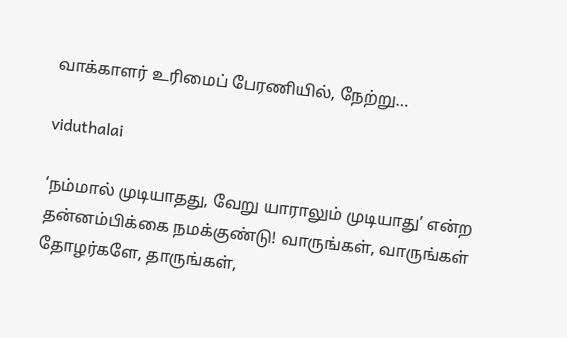வாக்காளர் உரிமைப் பேரணியில், நேற்று…

viduthalai

‘நம்மால் முடியாதது, வேறு யாராலும் முடியாது’ என்ற தன்னம்பிக்கை நமக்குண்டு! வாருங்கள், வாருங்கள் தோழர்களே, தாருங்கள்,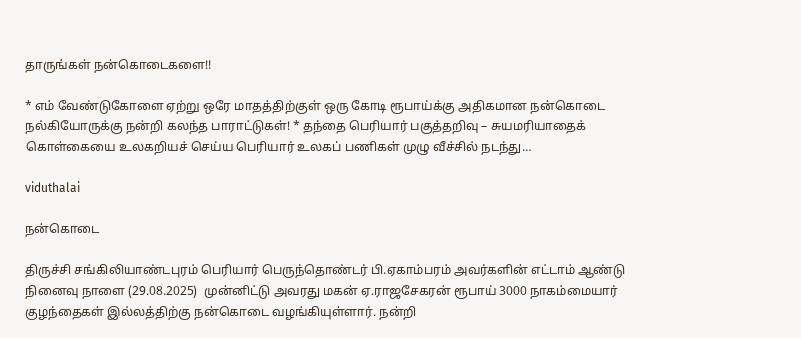தாருங்கள் நன்கொடைகளை!!

* எம் வேண்டுகோளை ஏற்று ஒரே மாதத்திற்குள் ஒரு கோடி ரூபாய்க்கு அதிகமான நன்கொடை நல்கியோருக்கு நன்றி கலந்த பாராட்டுகள்! * தந்தை பெரியார் பகுத்தறிவு – சுயமரியாதைக் கொள்கையை உலகறியச் செய்ய பெரியார் உலகப் பணிகள் முழு வீச்சில் நடந்து…

viduthalai

நன்கொடை

திருச்சி சங்கிலியாண்டபுரம் பெரியார் பெருந்தொண்டர் பி.ஏகாம்பரம் அவர்களின் எட்டாம் ஆண்டு நினைவு நாளை (29.08.2025)  முன்னிட்டு அவரது மகன் ஏ.ராஜசேகரன் ரூபாய் 3000 நாகம்மையார் குழந்தைகள் இல்லத்திற்கு நன்கொடை வழங்கியுள்ளார். நன்றி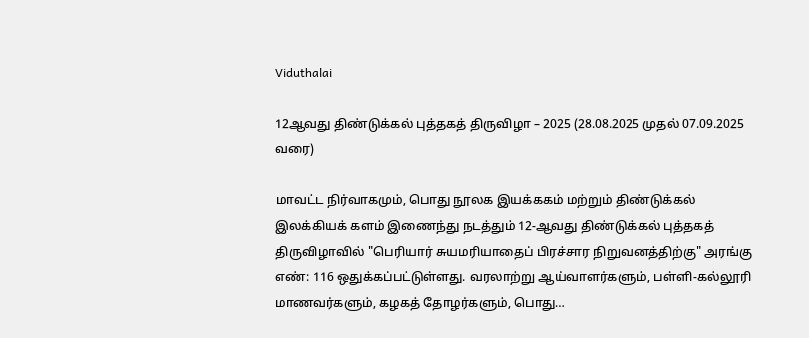Viduthalai

12ஆவது திண்டுக்கல் புத்தகத் திருவிழா – 2025 (28.08.2025 முதல் 07.09.2025 வரை)

மாவட்ட நிர்வாகமும், பொது நூலக இயக்ககம் மற்றும் திண்டுக்கல் இலக்கியக் களம் இணைந்து நடத்தும் 12-ஆவது திண்டுக்கல் புத்தகத் திருவிழாவில் "பெரியார் சுயமரியாதைப் பிரச்சார நிறுவனத்திற்கு" அரங்கு எண்: 116 ஒதுக்கப்பட்டுள்ளது. வரலாற்று ஆய்வாளர்களும், பள்ளி-கல்லூரி மாணவர்களும், கழகத் தோழர்களும், பொது…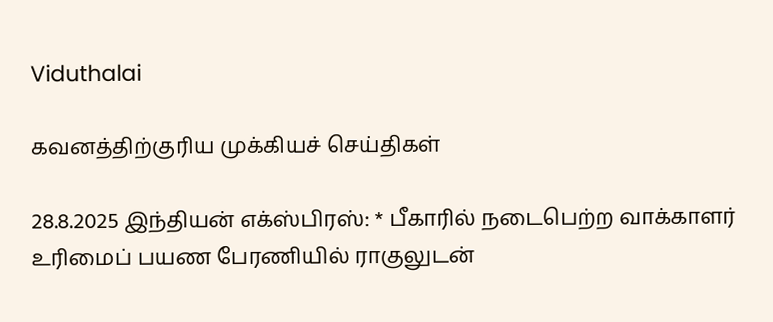Viduthalai

கவனத்திற்குரிய முக்கியச் செய்திகள்

28.8.2025 இந்தியன் எக்ஸ்பிரஸ்: * பீகாரில் நடைபெற்ற வாக்காளர் உரிமைப் பயண பேரணியில் ராகுலுடன்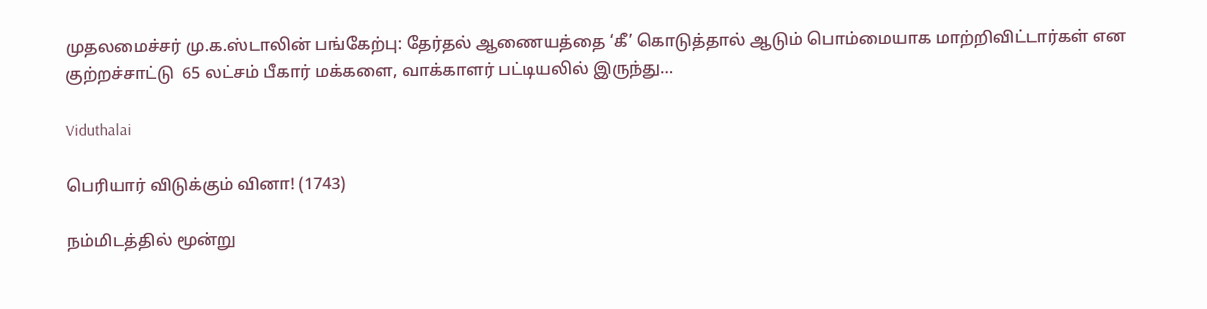முதலமைச்சர் மு.க.ஸ்டாலின் பங்கேற்பு: தேர்தல் ஆணையத்தை ‘கீ’ கொடுத்தால் ஆடும் பொம்மையாக மாற்றிவிட்டார்கள் என குற்றச்சாட்டு  65 லட்சம் பீகார் மக்களை, வாக்காளர் பட்டியலில் இருந்து…

Viduthalai

பெரியார் விடுக்கும் வினா! (1743)

நம்மிடத்தில் மூன்று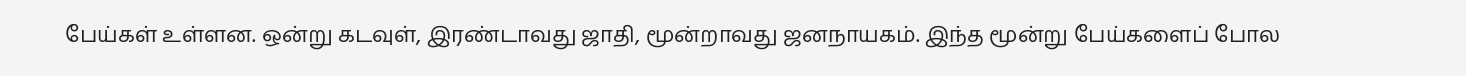பேய்கள் உள்ளன. ஒன்று கடவுள், இரண்டாவது ஜாதி, மூன்றாவது ஜனநாயகம். இந்த மூன்று பேய்களைப் போல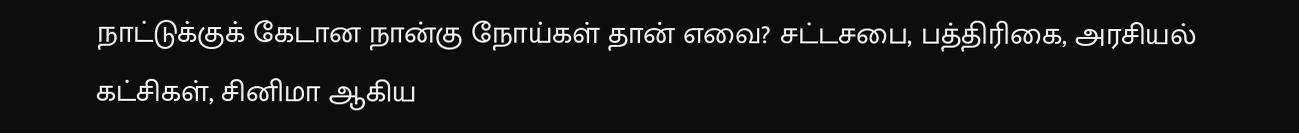நாட்டுக்குக் கேடான நான்கு நோய்கள் தான் எவை? சட்டசபை, பத்திரிகை, அரசியல் கட்சிகள், சினிமா ஆகிய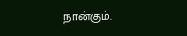நான்கும்.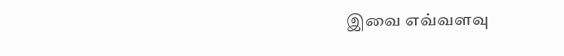இவை எவ்வளவு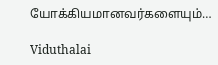யோக்கியமானவர்களையும்…

Viduthalai